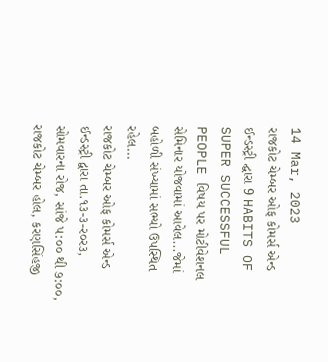14 Mar, 2023
રાજકોટ ચેમ્બર ઓફ કોમર્સ એન્ડ ઈન્ડસ્ટ્રી દ્ઘારા 9 HABITS OF SUPER SUCCESSFUL PEOPLE વિષય પર મોટીવેશનલ સેમિનાર યોજવામાં આવેલ...જેમાં બહોળી સંખ્યામાં સભ્યો ઉપસ્થિત રહેલ...
રાજકોટ ચેમ્બર ઓફ કોમર્સ એન્ડ ઈન્ડસ્ટ્રી દ્વારા તા.૧૩-૩-ર૦ર૩, સોમવારના રોજ, સાંજે પ:૦૦ થી ૭:૦૦, રાજકોટ ચેમ્બર હોલ, કરણસિંહજી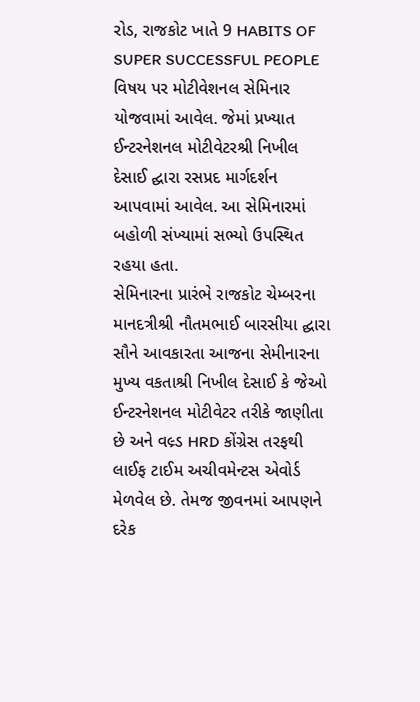રોડ, રાજકોટ ખાતે 9 HABITS OF SUPER SUCCESSFUL PEOPLE વિષય પર મોટીવેશનલ સેમિનાર યોજવામાં આવેલ. જેમાં પ્રખ્યાત ઈન્ટરનેશનલ મોટીવેટરશ્રી નિખીલ દેસાઈ દ્ઘારા રસપ્રદ માર્ગદર્શન આપવામાં આવેલ. આ સેમિનારમાં બહોળી સંખ્યામાં સભ્યો ઉપસ્થિત રહયા હતા.
સેમિનારના પ્રારંભે રાજકોટ ચેમ્બરના માનદત્રીશ્રી નૌતમભાઈ બારસીયા દ્ઘારા સૌને આવકારતા આજના સેમીનારના મુખ્ય વકતાશ્રી નિખીલ દેસાઈ કે જેઓ ઈન્ટરનેશનલ મોટીવેટર તરીકે જાણીતા છે અને વલ્ર્ડ HRD કોંગ્રેસ તરફથી લાઈફ ટાઈમ અચીવમેન્ટસ એવોર્ડ મેળવેલ છે. તેમજ જીવનમાં આપણને દરેક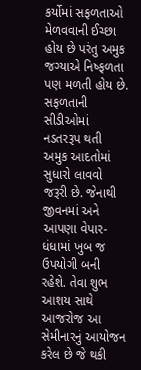કર્યોમાં સફળતાઓ મેળવવાની ઈચ્છા હોય છે પરંતુ અમુક જગ્યાએ નિષ્ફળતા પણ મળતી હોય છે. સફળતાની સીડીઓમાં નડતરરૂપ થતી અમુક આદતોમાં સુધારો લાવવો જરૂરી છે. જેનાથી જીવનમાં અને આપણા વેપાર-ધંધામાં ખુબ જ ઉપયોગી બની રહેશે. તેવા શુભ આશય સાથે આજરોજ આ સેમીનારનું આયોજન કરેલ છે જે થકી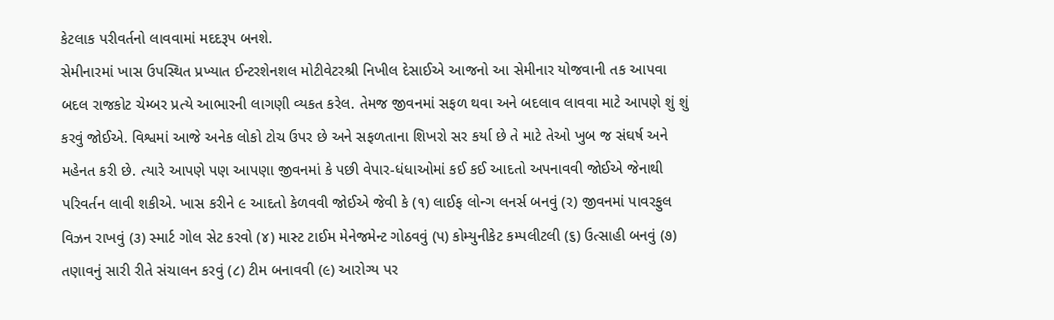કેટલાક પરીવર્તનો લાવવામાં મદદરૂપ બનશે.
સેમીનારમાં ખાસ ઉપસ્થિત પ્રખ્યાત ઈન્ટરશેનશલ મોટીવેટરશ્રી નિખીલ દેસાઈએ આજનો આ સેમીનાર યોજવાની તક આપવા બદલ રાજકોટ ચેમ્બર પ્રત્યે આભારની લાગણી વ્યકત કરેલ. તેમજ જીવનમાં સફળ થવા અને બદલાવ લાવવા માટે આપણે શું શું કરવું જોઈએ. વિશ્વમાં આજે અનેક લોકો ટોચ ઉપર છે અને સફળતાના શિખરો સર કર્યા છે તે માટે તેઓ ખુબ જ સંઘર્ષ અને મહેનત કરી છે. ત્યારે આપણે પણ આપણા જીવનમાં કે પછી વેપાર-ધંધાઓમાં કઈ કઈ આદતો અપનાવવી જોઈએ જેનાથી પરિવર્તન લાવી શકીએ. ખાસ કરીને ૯ આદતો કેળવવી જોઈએ જેવી કે (૧) લાઈફ લોન્ગ લનર્સ બનવું (ર) જીવનમાં પાવરફુલ વિઝન રાખવું (૩) સ્માર્ટ ગોલ સેટ કરવો (૪) માસ્ટ ટાઈમ મેનેજમેન્ટ ગોઠવવું (પ) કોમ્યુનીકેટ કમ્પલીટલી (૬) ઉત્સાહી બનવું (૭) તણાવનું સારી રીતે સંચાલન કરવું (૮) ટીમ બનાવવી (૯) આરોગ્ય પર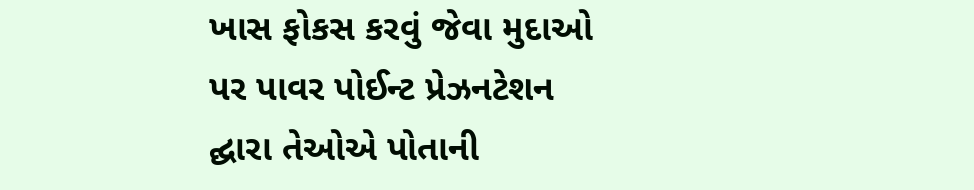ખાસ ફોકસ કરવું જેવા મુદાઓ પર પાવર પોઈન્ટ પ્રેઝનટેશન દ્ઘારા તેઓએ પોતાની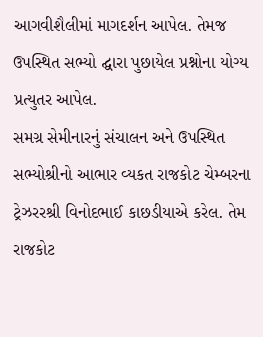આગવીશૈલીમાં માગદર્શન આપેલ. તેમજ ઉપસ્થિત સભ્યો દ્ઘારા પુછાયેલ પ્રશ્નોના યોગ્ય પ્રત્યુતર આપેલ.
સમગ્ર સેમીનારનું સંચાલન અને ઉપસ્થિત સભ્યોશ્રીનો આભાર વ્યકત રાજકોટ ચેમ્બરના ટ્રેઝરરશ્રી વિનોદભાઈ કાછડીયાએ કરેલ. તેમ રાજકોટ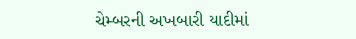ચેમ્બરની અખબારી યાદીમાં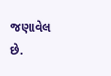જણાવેલ છે.